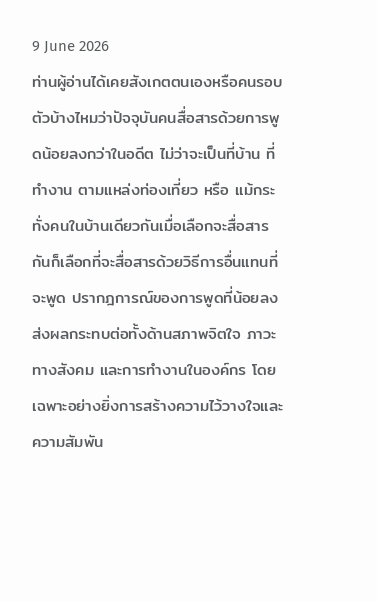9 June 2026
ท่านผู้อ่านได้เคยสังเกตตนเองหรือคนรอบตัวบ้างไหมว่าปัจจุบันคนสื่อสารด้วยการพูดน้อยลงกว่าในอดีต ไม่ว่าจะเป็นที่บ้าน ที่ทำงาน ตามแหล่งท่องเที่ยว หรือ แม้กระทั่งคนในบ้านเดียวกันเมื่อเลือกจะสื่อสารกันก็เลือกที่จะสื่อสารด้วยวิธีการอื่นแทนที่จะพูด ปรากฎการณ์ของการพูดที่น้อยลง ส่งผลกระทบต่อทั้งด้านสภาพจิตใจ ภาวะทางสังคม และการทำงานในองค์กร โดยเฉพาะอย่างยิ่งการสร้างความไว้วางใจและความสัมพัน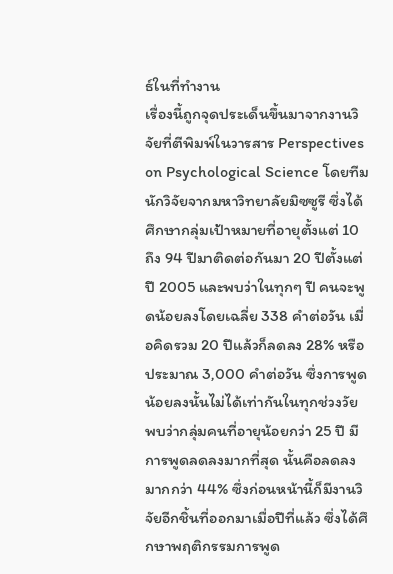ธ์ในที่ทำงาน
เรื่องนี้ถูกจุดประเด็นขึ้นมาจากงานวิจัยที่ตีพิมพ์ในวารสาร Perspectives on Psychological Science โดยทีมนักวิจัยจากมหาวิทยาลัยมิซซูรี ซึ่งได้ศึกษากลุ่มเป้าหมายที่อายุตั้งแต่ 10 ถึง 94 ปีมาติดต่อกันมา 20 ปีตั้งแต่ปี 2005 และพบว่าในทุกๆ ปี คนจะพูดน้อยลงโดยเฉลี่ย 338 คำต่อวัน เมื่อคิดรวม 20 ปีแล้วก็ลดลง 28% หรือ ประมาณ 3,000 คำต่อวัน ซึ่งการพูดน้อยลงนั้นไม่ได้เท่ากันในทุกช่วงวัย พบว่ากลุ่มคนที่อายุน้อยกว่า 25 ปี มีการพูดลดลงมากที่สุด นั้นคือลดลงมากกว่า 44% ซึ่งก่อนหน้านี้ก็มีงานวิจัยอีกชิ้นที่ออกมาเมื่อปีที่แล้ว ซึ่งได้ศึกษาพฤติกรรมการพูด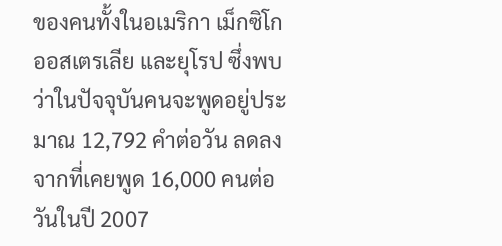ของคนทั้งในอเมริกา เม็กซิโก ออสเตรเลีย และยุโรป ซึ่งพบว่าในปัจจุบันคนจะพูดอยู่ประมาณ 12,792 คำต่อวัน ลดลงจากที่เคยพูด 16,000 คนต่อวันในปี 2007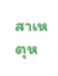สาเหตุห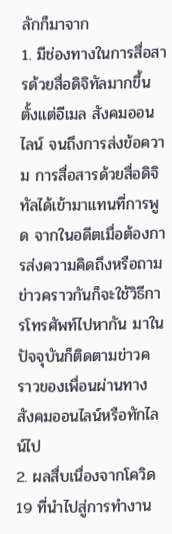ลักก็มาจาก
1. มีช่องทางในการสื่อสารด้วยสื่อดิจิทัลมากขึ้น ตั้งแต่อีเมล สังคมออนไลน์ จนถึงการส่งข้อความ การสื่อสารด้วยสื่อดิจิทัลได้เข้ามาแทนที่การพูด จากในอดีตเมื่อต้องการส่งความคิดถึงหรือถามข่าวคราวกันก็จะใช้วิธีการโทรศัพท์ไปหากัน มาในปัจจุบันก็ติดตามข่าวคราวของเพื่อนผ่านทางสังคมออนไลน์หรือทักไลน์ไป
2. ผลสื่บเนื่องจากโควิด19 ที่นำไปสู่การทำงาน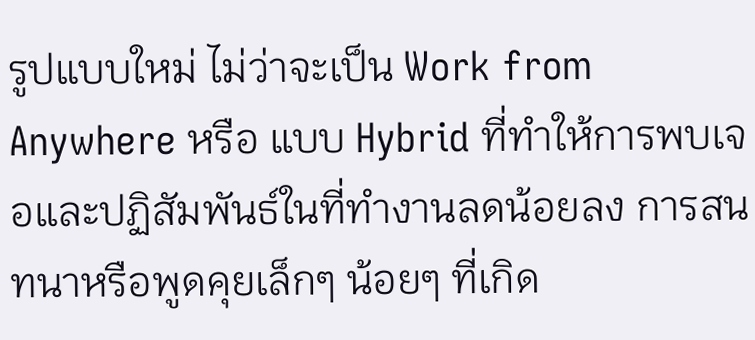รูปแบบใหม่ ไม่ว่าจะเป็น Work from Anywhere หรือ แบบ Hybrid ที่ทำให้การพบเจอและปฏิสัมพันธ์ในที่ทำงานลดน้อยลง การสนทนาหรือพูดคุยเล็กๆ น้อยๆ ที่เกิด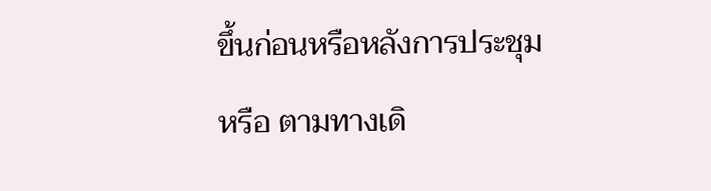ขึ้นก่อนหรือหลังการประชุม หรือ ตามทางเดิ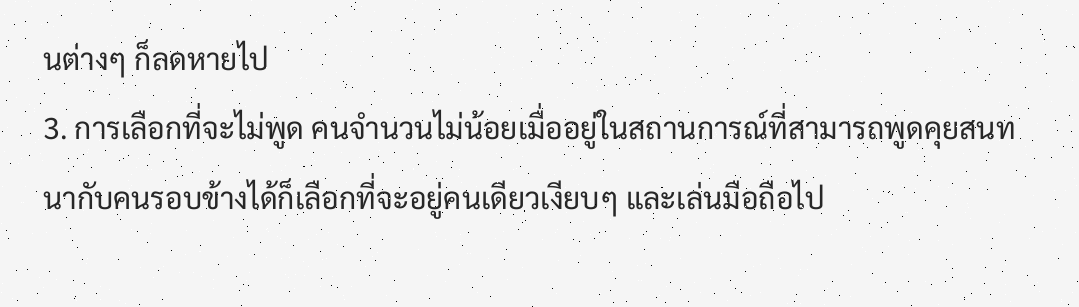นต่างๆ ก็ลดหายไป
3. การเลือกที่จะไม่พูด คนจำนวนไม่น้อยเมื่ออยู่ในสถานการณ์ที่สามารถพูดคุยสนทนากับคนรอบข้างได้ก็เลือกที่จะอยู่คนเดียวเงียบๆ และเล่นมือถือไป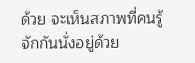ด้วย จะเห็นสภาพที่คนรู้จักกันนั่งอยู่ด้วย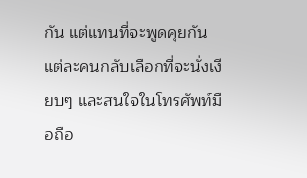กัน แต่แทนที่จะพูดคุยกัน แต่ละคนกลับเลือกที่จะนั่งเงียบๆ และสนใจในโทรศัพท์มือถือ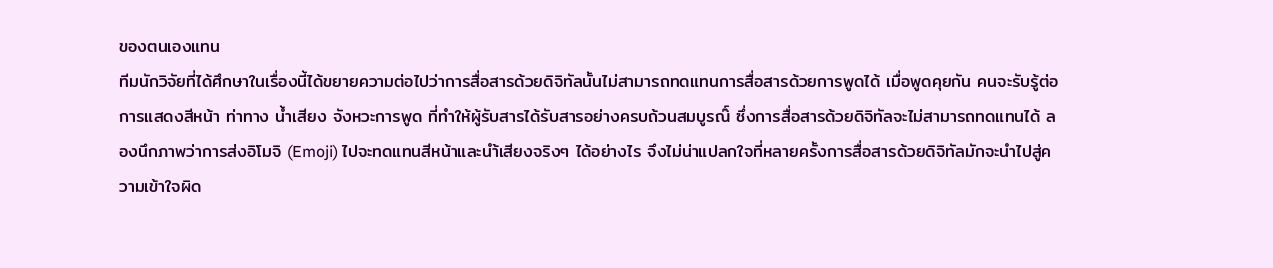ของตนเองแทน
ทีมนักวิจัยที่ได้ศึกษาในเรื่องนี้ได้ขยายความต่อไปว่าการสื่อสารด้วยดิจิทัลนั้นไม่สามารถทดแทนการสื่อสารด้วยการพูดได้ เมื่อพูดคุยกัน คนจะรับรู้ต่อการแสดงสีหน้า ท่าทาง น้ำเสียง จังหวะการพูด ที่ทำให้ผู้รับสารได้รับสารอย่างครบถ้วนสมบูรณ๊์ ซึ่งการสื่อสารด้วยดิจิทัลจะไม่สามารถทดแทนได้ ลองนึกภาพว่าการส่งอิโมจิ (Emoji) ไปจะทดแทนสีหน้าและนำ้เสียงจริงๆ ได้อย่างไร จึงไม่น่าแปลกใจที่หลายครั้งการสื่อสารด้วยดิจิทัลมักจะนำไปสู่ความเข้าใจผิด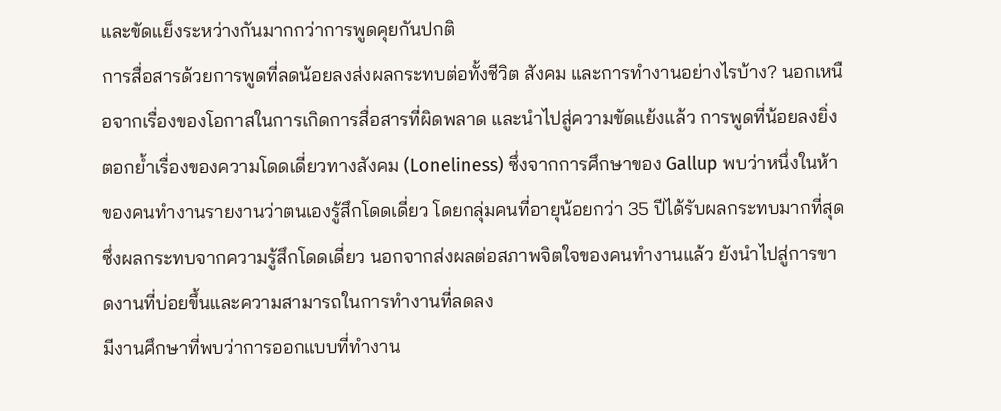และขัดแย็งระหว่างกันมากกว่าการพูดคุยกันปกติ
การสื่อสารด้วยการพูดที่ลดน้อยลงส่งผลกระทบต่อทั้งชีวิต สังคม และการทำงานอย่างไรบ้าง? นอกเหนือจากเรื่องของโอกาสในการเกิดการสื่อสารที่ผิดพลาด และนำไปสู่ความขัดแย้งแล้ว การพูดที่น้อยลงยิ่งตอกย้ำเรื่องของความโดดเดี่ยวทางสังคม (Loneliness) ซึ่งจากการศึกษาของ Gallup พบว่าหนึ่งในห้าของคนทำงานรายงานว่าตนเองรู้สึกโดดเดี่ยว โดยกลุ่มคนที่อายุน้อยกว่า 35 ปีได้รับผลกระทบมากที่สุด ซึ่งผลกระทบจากความรู้สึกโดดเดี่ยว นอกจากส่งผลต่อสภาพจิตใจของคนทำงานแล้ว ยังนำไปสู่การขาดงานที่บ่อยขึ้นและความสามารถในการทำงานที่ลดลง
มีงานศึกษาที่พบว่าการออกแบบที่ทำงาน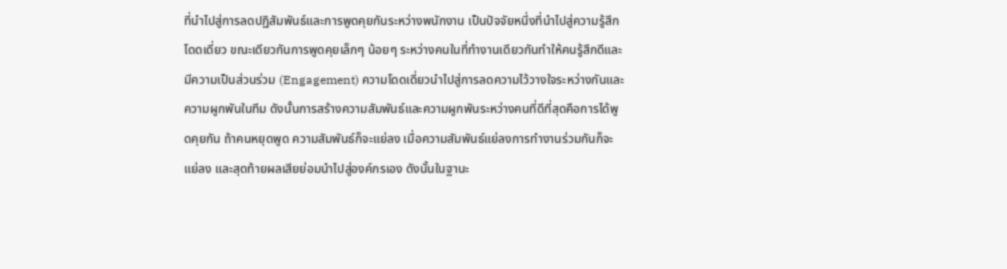ที่นำไปสู่การลดปฏิสัมพันธ์และการพูดคุยกันระหว่างพนักงาน เป็นปัจจัยหนึ่งที่นำไปสู่ความรู้สึกโดดเดี่ยว ขณะเดียวกันการพูดคุยเล็กๆ น้อยๆ ระหว่างคนในที่ทำงานเดียวกันทำให้คนรู้สึกดีและมีความเป็นส่วนร่วม (Engagement) ความโดดเดี่ยวนำไปสู่การลดความไว้วางใจระหว่างกันและความผูกพันในทีม ดังนั้นการสร้างความสัมพันธ์และความผูกพันระหว่างคนที่ดีที่สุดคือการได้พูดคุยกัน ถ้าคนหยุดพูด ความสัมพันธ์ก็จะแย่ลง เมื่อความสัมพันธ์แย่ลงการทำงานร่วมกันก็จะแย่ลง และสุดท้ายผลเสียย่อมนำไปสู่องค์กรเอง ดังนั้นในฐานะ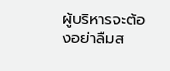ผู้บริหารจะต้องอย่าลืมส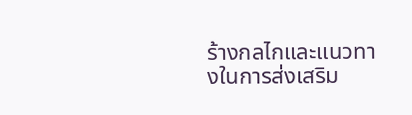ร้างกลไกและแนวทางในการส่งเสริม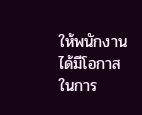ให้พนักงานได้มีโอกาสในการ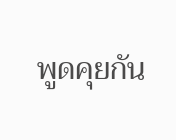พูดคุยกัน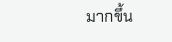มากขึ้น